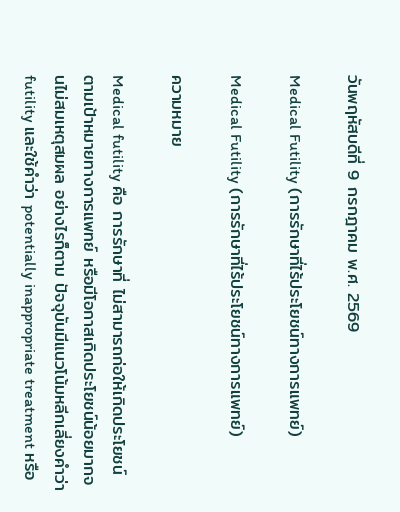วันพฤหัสบดีที่ 9 กรกฎาคม พ.ศ. 2569

Medical Futility (การรักษาที่ไร้ประโยชน์ทางการแพทย์)

Medical Futility (การรักษาที่ไร้ประโยชน์ทางการแพทย์)

ความหมาย

Medical futility คือ การรักษาที่ ไม่สามารถก่อให้เกิดประโยชน์ตามเป้าหมายทางการแพทย์ หรือมีโอกาสเกิดประโยชน์น้อยมากจนไม่สมเหตุสมผล อย่างไรก็ตาม ปัจจุบันมีแนวโน้มหลีกเลี่ยงคำว่า futility และใช้คำว่า potentially inappropriate treatment หรือ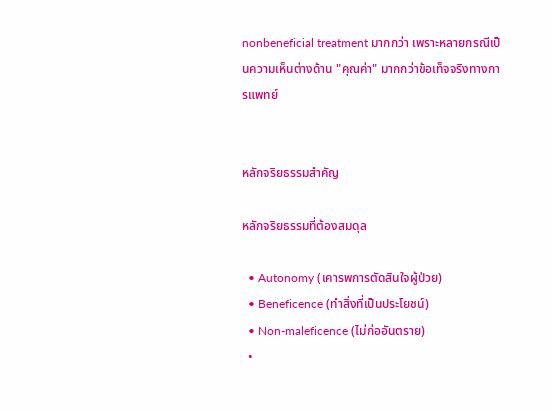nonbeneficial treatment มากกว่า เพราะหลายกรณีเป็นความเห็นต่างด้าน "คุณค่า" มากกว่าข้อเท็จจริงทางการแพทย์


หลักจริยธรรมสำคัญ

หลักจริยธรรมที่ต้องสมดุล

  • Autonomy (เคารพการตัดสินใจผู้ป่วย)
  • Beneficence (ทำสิ่งที่เป็นประโยชน์)
  • Non-maleficence (ไม่ก่ออันตราย)
  •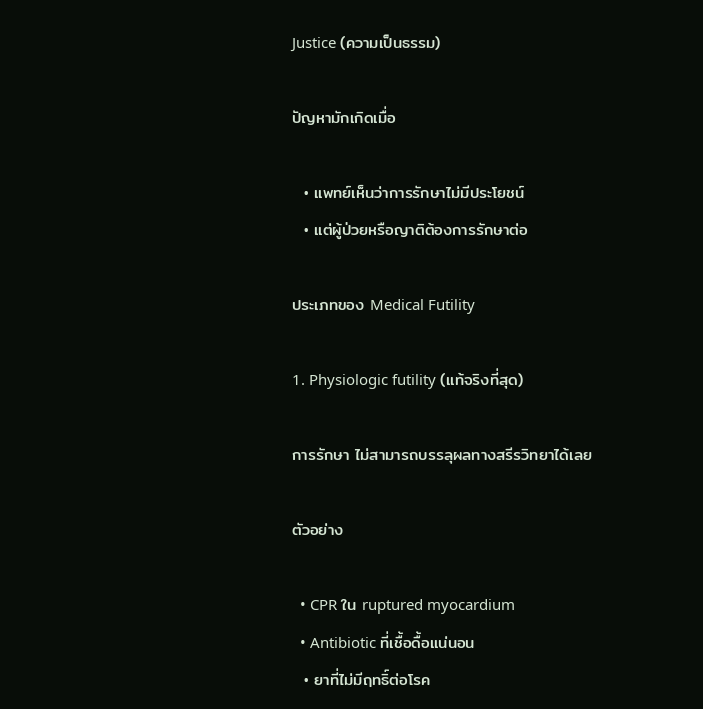Justice (ความเป็นธรรม)

ปัญหามักเกิดเมื่อ

  • แพทย์เห็นว่าการรักษาไม่มีประโยชน์
  • แต่ผู้ป่วยหรือญาติต้องการรักษาต่อ

ประเภทของ Medical Futility

1. Physiologic futility (แท้จริงที่สุด)

การรักษา ไม่สามารถบรรลุผลทางสรีรวิทยาได้เลย

ตัวอย่าง

  • CPR ใน ruptured myocardium
  • Antibiotic ที่เชื้อดื้อแน่นอน
  • ยาที่ไม่มีฤทธิ์ต่อโรค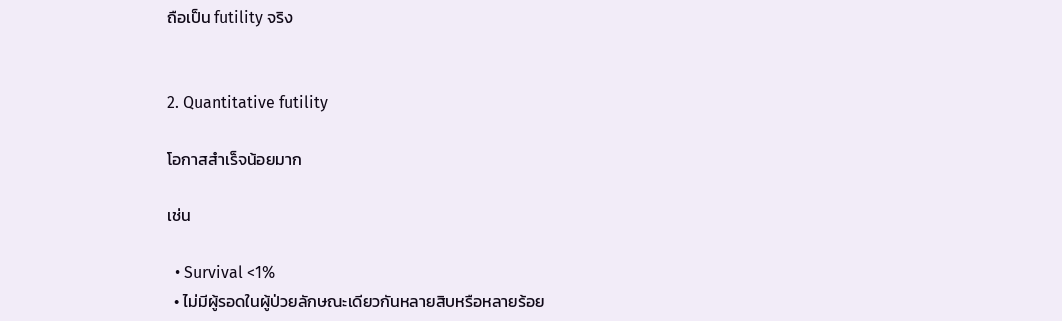ถือเป็น futility จริง


2. Quantitative futility

โอกาสสำเร็จน้อยมาก

เช่น

  • Survival <1%
  • ไม่มีผู้รอดในผู้ป่วยลักษณะเดียวกันหลายสิบหรือหลายร้อย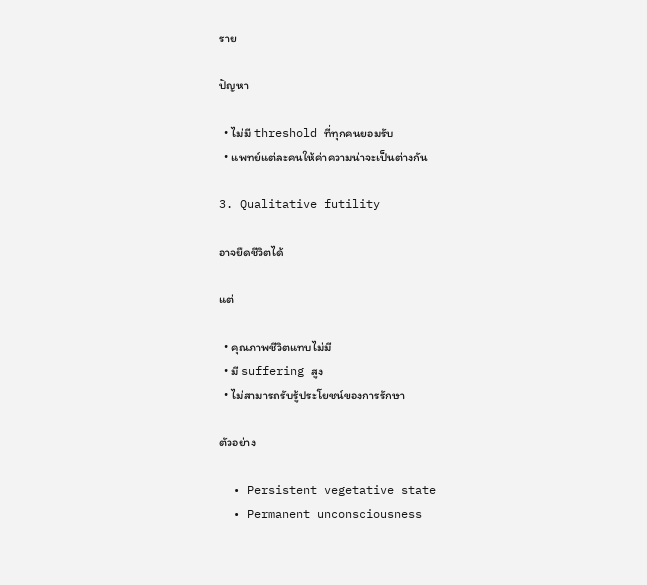ราย

ปัญหา

  • ไม่มี threshold ที่ทุกคนยอมรับ
  • แพทย์แต่ละคนให้ค่าความน่าจะเป็นต่างกัน

3. Qualitative futility

อาจยืดชีวิตได้

แต่

  • คุณภาพชีวิตแทบไม่มี
  • มี suffering สูง
  • ไม่สามารถรับรู้ประโยชน์ของการรักษา

ตัวอย่าง

  • Persistent vegetative state
  • Permanent unconsciousness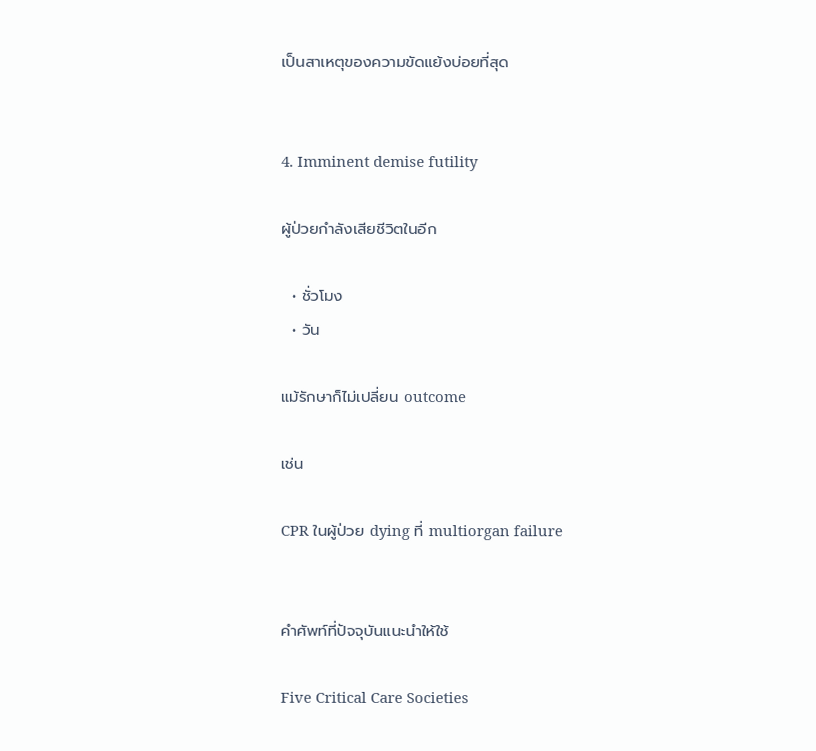เป็นสาเหตุของความขัดแย้งบ่อยที่สุด


4. Imminent demise futility

ผู้ป่วยกำลังเสียชีวิตในอีก

  • ชั่วโมง
  • วัน

แม้รักษาก็ไม่เปลี่ยน outcome

เช่น

CPR ในผู้ป่วย dying ที่ multiorgan failure


คำศัพท์ที่ปัจจุบันแนะนำให้ใช้

Five Critical Care Societies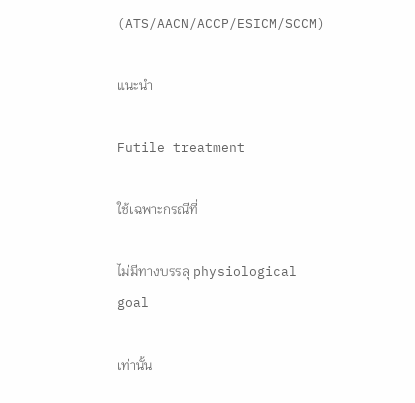(ATS/AACN/ACCP/ESICM/SCCM)

แนะนำ

Futile treatment

ใช้เฉพาะกรณีที่

ไม่มีทางบรรลุ physiological goal

เท่านั้น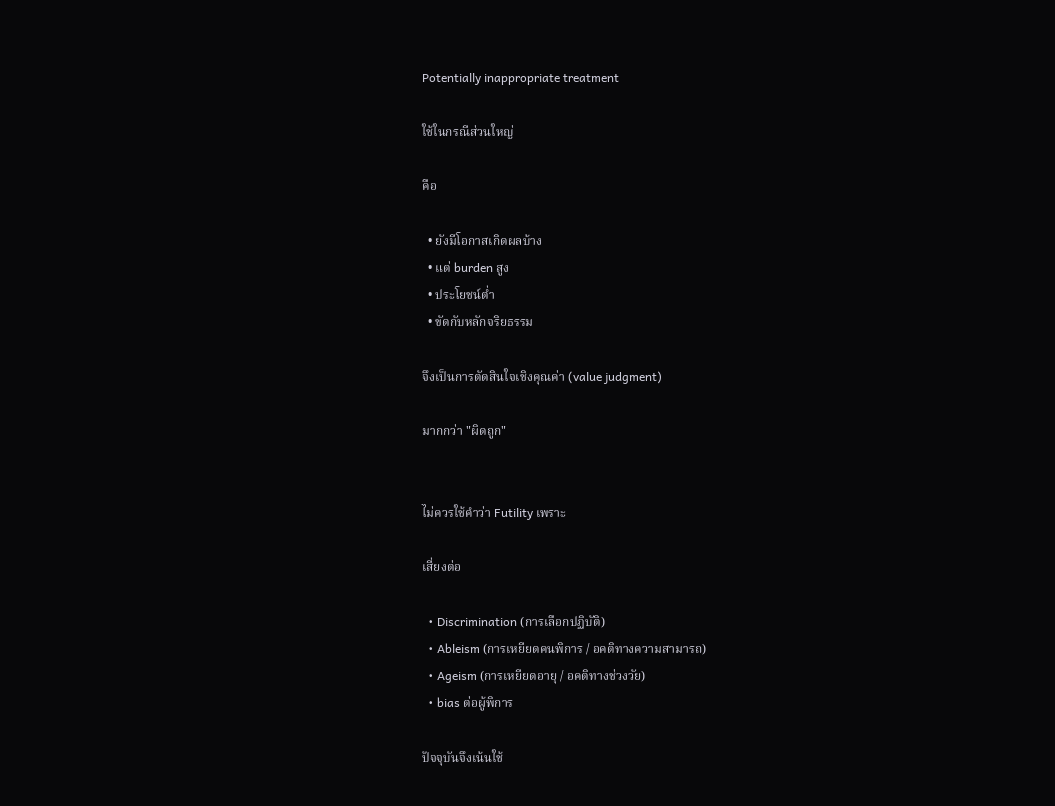Potentially inappropriate treatment

ใช้ในกรณีส่วนใหญ่

คือ

  • ยังมีโอกาสเกิดผลบ้าง
  • แต่ burden สูง
  • ประโยชน์ต่ำ
  • ขัดกับหลักจริยธรรม

จึงเป็นการตัดสินใจเชิงคุณค่า (value judgment)

มากกว่า "ผิดถูก"


ไม่ควรใช้คำว่า Futility เพราะ

เสี่ยงต่อ

  • Discrimination (การเลือกปฏิบัติ)
  • Ableism (การเหยียดคนพิการ / อคติทางความสามารถ)
  • Ageism (การเหยียดอายุ / อคติทางช่วงวัย)
  • bias ต่อผู้พิการ

ปัจจุบันจึงเน้นใช้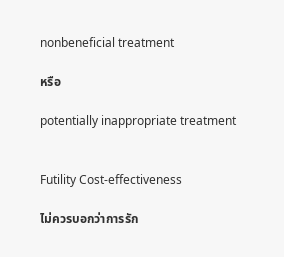nonbeneficial treatment

หรือ

potentially inappropriate treatment


Futility Cost-effectiveness

ไม่ควรบอกว่าการรัก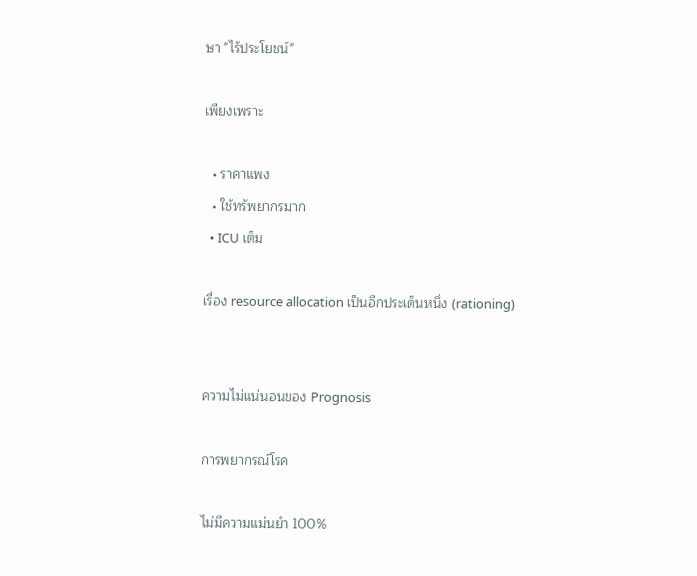ษา "ไร้ประโยชน์"

เพียงเพราะ

  • ราคาแพง
  • ใช้ทรัพยากรมาก
  • ICU เต็ม

เรื่อง resource allocation เป็นอีกประเด็นหนึ่ง (rationing)


ความไม่แน่นอนของ Prognosis

การพยากรณ์โรค

ไม่มีความแม่นยำ 100%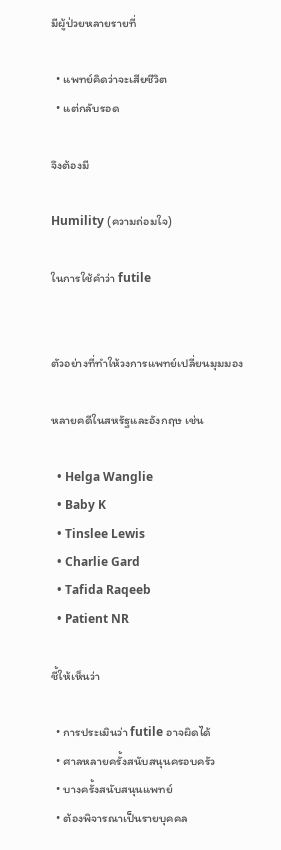มีผู้ป่วยหลายรายที่

  • แพทย์คิดว่าจะเสียชีวิต
  • แต่กลับรอด

จึงต้องมี

Humility (ความถ่อมใจ)

ในการใช้คำว่า futile


ตัวอย่างที่ทำให้วงการแพทย์เปลี่ยนมุมมอง

หลายคดีในสหรัฐและอังกฤษ เช่น

  • Helga Wanglie
  • Baby K
  • Tinslee Lewis
  • Charlie Gard
  • Tafida Raqeeb
  • Patient NR

ชี้ให้เห็นว่า

  • การประเมินว่า futile อาจผิดได้
  • ศาลหลายครั้งสนับสนุนครอบครัว
  • บางครั้งสนับสนุนแพทย์
  • ต้องพิจารณาเป็นรายบุคคล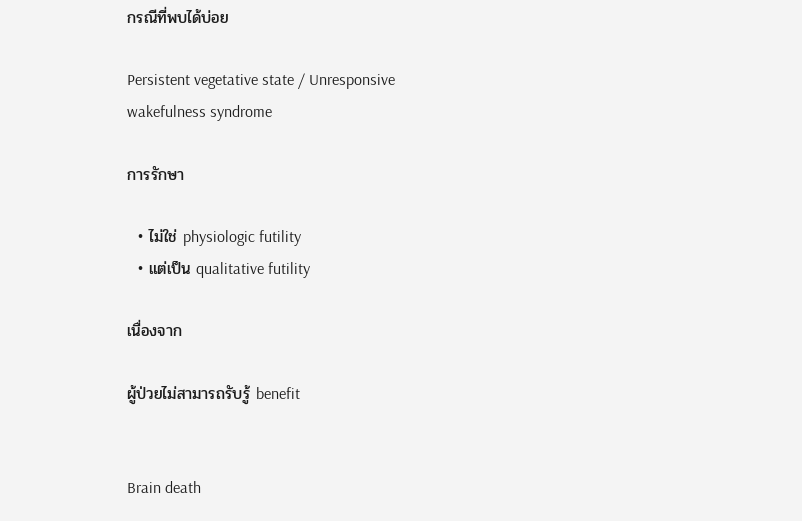กรณีที่พบได้บ่อย

Persistent vegetative state / Unresponsive wakefulness syndrome

การรักษา

  • ไม่ใช่ physiologic futility
  • แต่เป็น qualitative futility

เนื่องจาก

ผู้ป่วยไม่สามารถรับรู้ benefit


Brain death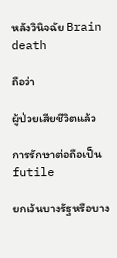หลังวินิจฉัย Brain death

ถือว่า

ผู้ป่วยเสียชีวิตแล้ว

การรักษาต่อถือเป็น futile

ยกเว้นบางรัฐหรือบาง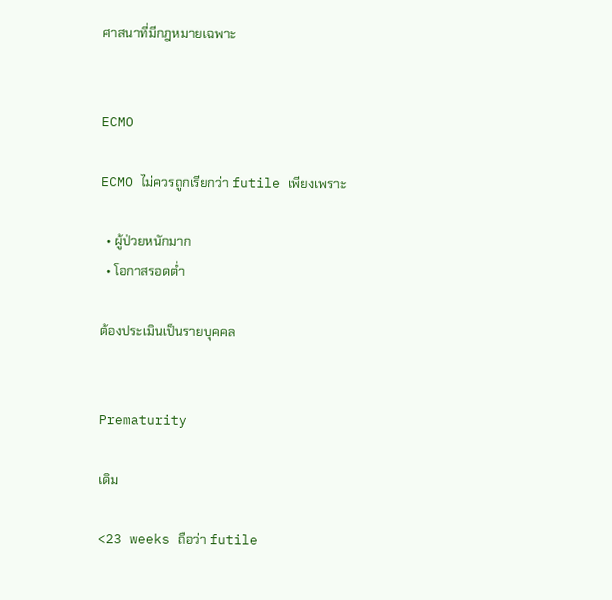ศาสนาที่มีกฎหมายเฉพาะ


ECMO

ECMO ไม่ควรถูกเรียกว่า futile เพียงเพราะ

  • ผู้ป่วยหนักมาก
  • โอกาสรอดต่ำ

ต้องประเมินเป็นรายบุคคล


Prematurity

เดิม

<23 weeks ถือว่า futile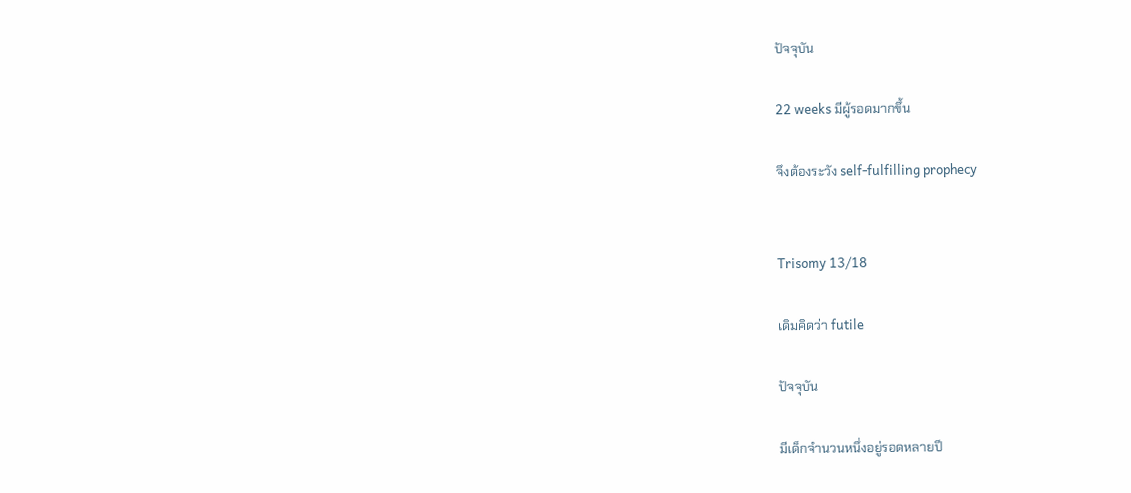ปัจจุบัน

22 weeks มีผู้รอดมากขึ้น

จึงต้องระวัง self-fulfilling prophecy


Trisomy 13/18

เดิมคิดว่า futile

ปัจจุบัน

มีเด็กจำนวนหนึ่งอยู่รอดหลายปี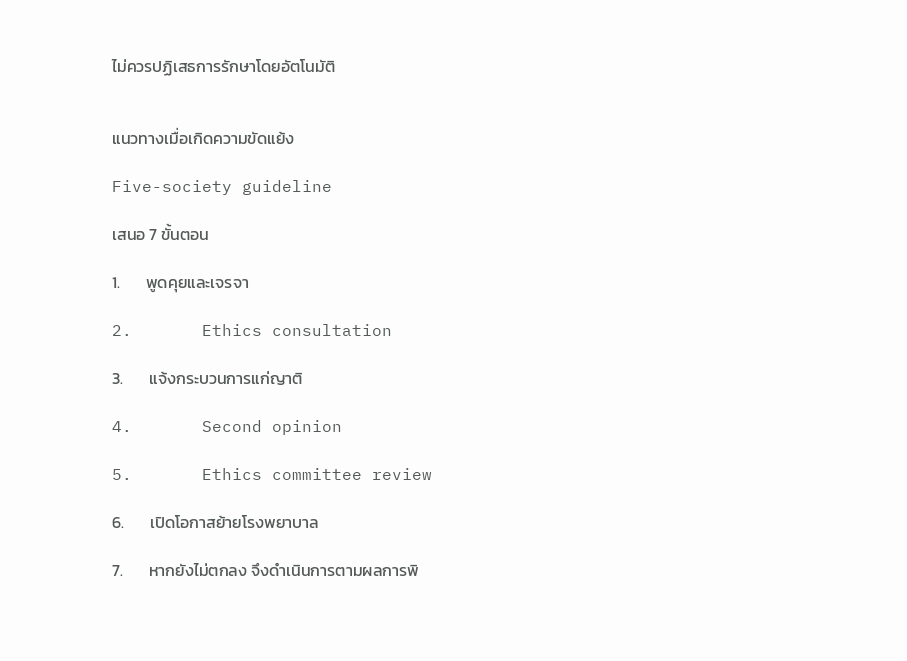ไม่ควรปฏิเสธการรักษาโดยอัตโนมัติ


แนวทางเมื่อเกิดความขัดแย้ง

Five-society guideline

เสนอ 7 ขั้นตอน

1.       พูดคุยและเจรจา

2.       Ethics consultation

3.       แจ้งกระบวนการแก่ญาติ

4.       Second opinion

5.       Ethics committee review

6.       เปิดโอกาสย้ายโรงพยาบาล

7.       หากยังไม่ตกลง จึงดำเนินการตามผลการพิ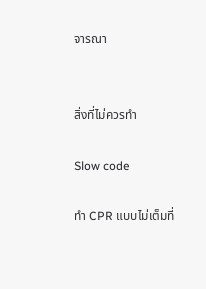จารณา


สิ่งที่ไม่ควรทำ

Slow code

ทำ CPR แบบไม่เต็มที่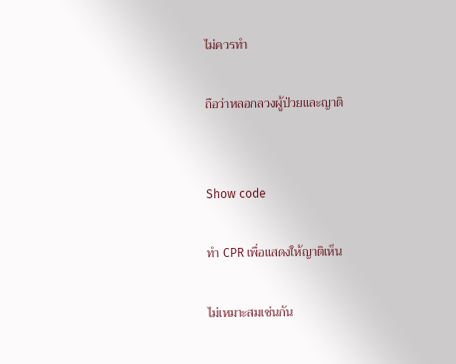ไม่ควรทำ

ถือว่าหลอกลวงผู้ป่วยและญาติ


Show code

ทำ CPR เพื่อแสดงให้ญาติเห็น

ไม่เหมาะสมเช่นกัน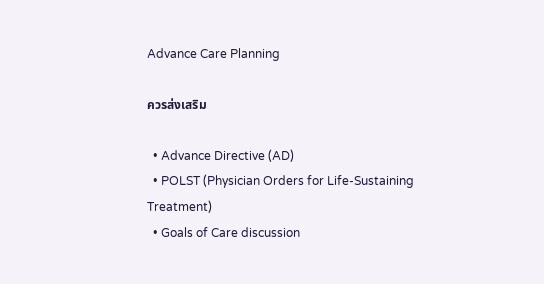Advance Care Planning

ควรส่งเสริม

  • Advance Directive (AD)
  • POLST (Physician Orders for Life-Sustaining Treatment)
  • Goals of Care discussion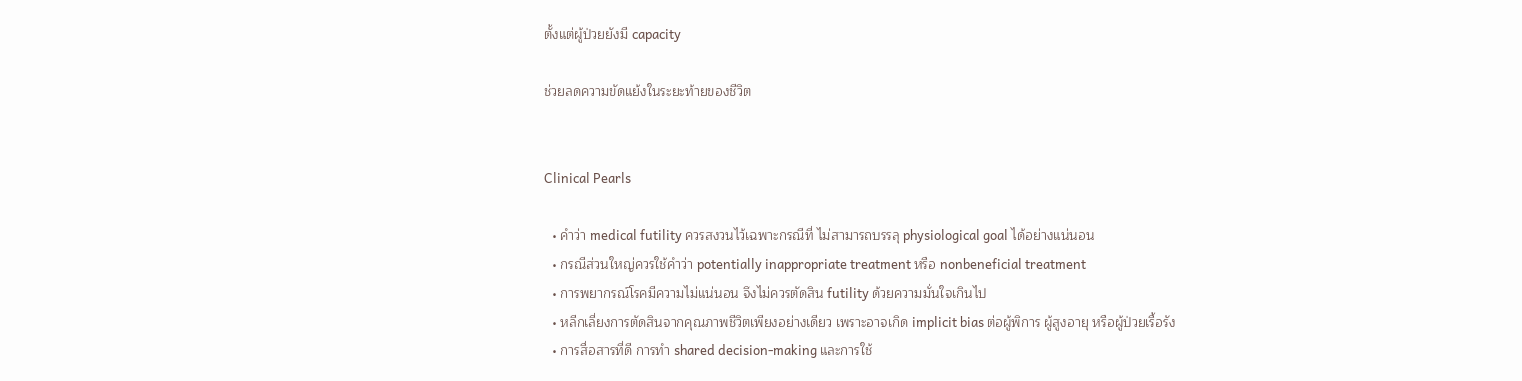ตั้งแต่ผู้ป่วยยังมี capacity

ช่วยลดความขัดแย้งในระยะท้ายของชีวิต


Clinical Pearls

  • คำว่า medical futility ควรสงวนไว้เฉพาะกรณีที่ ไม่สามารถบรรลุ physiological goal ได้อย่างแน่นอน
  • กรณีส่วนใหญ่ควรใช้คำว่า potentially inappropriate treatment หรือ nonbeneficial treatment
  • การพยากรณ์โรคมีความไม่แน่นอน จึงไม่ควรตัดสิน futility ด้วยความมั่นใจเกินไป
  • หลีกเลี่ยงการตัดสินจากคุณภาพชีวิตเพียงอย่างเดียว เพราะอาจเกิด implicit bias ต่อผู้พิการ ผู้สูงอายุ หรือผู้ป่วยเรื้อรัง
  • การสื่อสารที่ดี การทำ shared decision-making และการใช้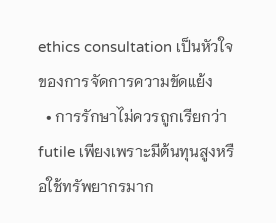ethics consultation เป็นหัวใจของการจัดการความขัดแย้ง
  • การรักษาไม่ควรถูกเรียกว่า futile เพียงเพราะมีต้นทุนสูงหรือใช้ทรัพยากรมาก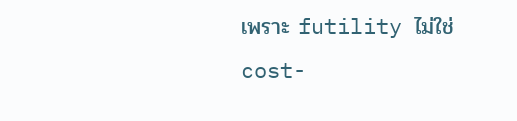เพราะ futility ไม่ใช่ cost-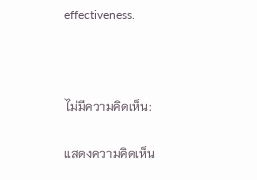effectiveness.



ไม่มีความคิดเห็น:

แสดงความคิดเห็น